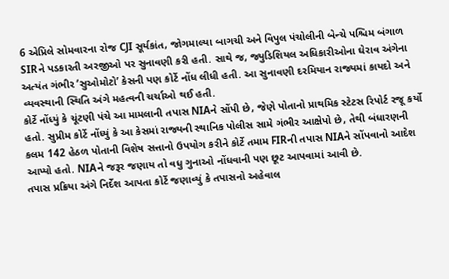6 એપ્રિલે સોમવારના રોજ CJI સૂર્યકાંત, જોગમાલ્યા બાગચી અને વિપુલ પંચોલીની બેન્ચે પશ્ચિમ બંગાળ SIRને પડકારતી અરજીઓ પર સુનાવણી કરી હતી. સાથે જ, જ્યુડિશિયલ અધિકારીઓના ઘેરાવ અંગેના અત્યંત ગંભીર ‘સુઓમોટો’ કેસની પણ કોર્ટે નોંધ લીધી હતી. આ સુનાવણી દરમિયાન રાજ્યમાં કાયદો અને વ્યવસ્થાની સ્થિતિ અંગે મહત્વની ચર્ચાઓ થઈ હતી.
કોર્ટે નોંધ્યું કે ચૂંટણી પંચે આ મામલાની તપાસ NIAને સોંપી છે, જેણે પોતાનો પ્રાથમિક સ્ટેટસ રિપોર્ટ રજૂ કર્યો હતો. સુપ્રીમ કોર્ટે નોંધ્યું કે આ કેસમાં રાજ્યની સ્થાનિક પોલીસ સામે ગંભીર આક્ષેપો છે, તેથી બંધારણની કલમ 142 હેઠળ પોતાની વિશેષ સત્તાનો ઉપયોગ કરીને કોર્ટે તમામ FIRની તપાસ NIAને સોંપવાનો આદેશ આપ્યો હતો. NIAને જરૂર જણાય તો વધુ ગુનાઓ નોંધવાની પણ છૂટ આપવામાં આવી છે.
તપાસ પ્રક્રિયા અંગે નિર્દેશ આપતા કોર્ટે જણાવ્યું કે તપાસનો અહેવાલ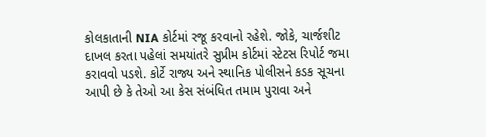કોલકાતાની NIA કોર્ટમાં રજૂ કરવાનો રહેશે. જોકે, ચાર્જશીટ દાખલ કરતા પહેલાં સમયાંતરે સુપ્રીમ કોર્ટમાં સ્ટેટસ રિપોર્ટ જમા કરાવવો પડશે. કોર્ટે રાજ્ય અને સ્થાનિક પોલીસને કડક સૂચના આપી છે કે તેઓ આ કેસ સંબંધિત તમામ પુરાવા અને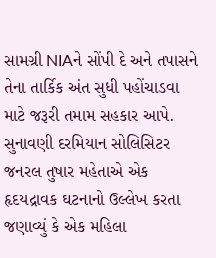સામગ્રી NIAને સોંપી દે અને તપાસને તેના તાર્કિક અંત સુધી પહોંચાડવા માટે જરૂરી તમામ સહકાર આપે.
સુનાવણી દરમિયાન સોલિસિટર જનરલ તુષાર મહેતાએ એક હૃદયદ્રાવક ઘટનાનો ઉલ્લેખ કરતા જણાવ્યું કે એક મહિલા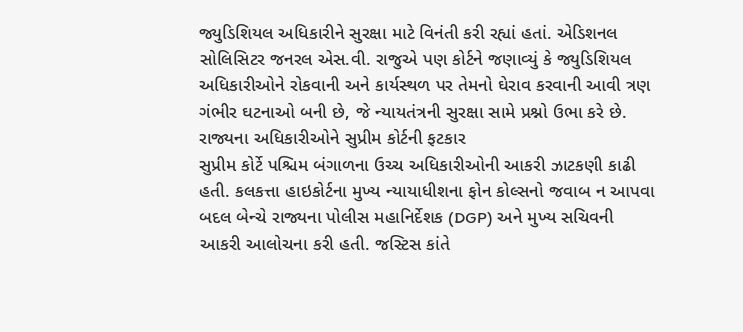જ્યુડિશિયલ અધિકારીને સુરક્ષા માટે વિનંતી કરી રહ્યાં હતાં. એડિશનલ સોલિસિટર જનરલ એસ.વી. રાજુએ પણ કોર્ટને જણાવ્યું કે જ્યુડિશિયલ અધિકારીઓને રોકવાની અને કાર્યસ્થળ પર તેમનો ઘેરાવ કરવાની આવી ત્રણ ગંભીર ઘટનાઓ બની છે, જે ન્યાયતંત્રની સુરક્ષા સામે પ્રશ્નો ઉભા કરે છે.
રાજ્યના અધિકારીઓને સુપ્રીમ કોર્ટની ફટકાર
સુપ્રીમ કોર્ટે પશ્ચિમ બંગાળના ઉચ્ચ અધિકારીઓની આકરી ઝાટકણી કાઢી હતી. કલકત્તા હાઇકોર્ટના મુખ્ય ન્યાયાધીશના ફોન કોલ્સનો જવાબ ન આપવા બદલ બેન્ચે રાજ્યના પોલીસ મહાનિર્દેશક (DGP) અને મુખ્ય સચિવની આકરી આલોચના કરી હતી. જસ્ટિસ કાંતે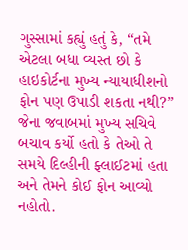ગુસ્સામાં કહ્યું હતું કે, “તમે એટલા બધા વ્યસ્ત છો કે હાઇકોર્ટના મુખ્ય ન્યાયાધીશનો ફોન પણ ઉપાડી શકતા નથી?” જેના જવાબમાં મુખ્ય સચિવે બચાવ કર્યો હતો કે તેઓ તે સમયે દિલ્હીની ફ્લાઈટમાં હતા અને તેમને કોઈ ફોન આવ્યો નહોતો.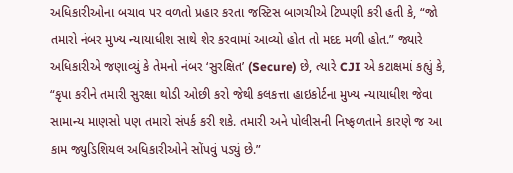અધિકારીઓના બચાવ પર વળતો પ્રહાર કરતા જસ્ટિસ બાગચીએ ટિપ્પણી કરી હતી કે, “જો તમારો નંબર મુખ્ય ન્યાયાધીશ સાથે શેર કરવામાં આવ્યો હોત તો મદદ મળી હોત.” જ્યારે અધિકારીએ જણાવ્યું કે તેમનો નંબર ‘સુરક્ષિત’ (Secure) છે, ત્યારે CJI એ કટાક્ષમાં કહ્યું કે, “કૃપા કરીને તમારી સુરક્ષા થોડી ઓછી કરો જેથી કલકત્તા હાઇકોર્ટના મુખ્ય ન્યાયાધીશ જેવા સામાન્ય માણસો પણ તમારો સંપર્ક કરી શકે. તમારી અને પોલીસની નિષ્ફળતાને કારણે જ આ કામ જ્યુડિશિયલ અધિકારીઓને સોંપવું પડ્યું છે.”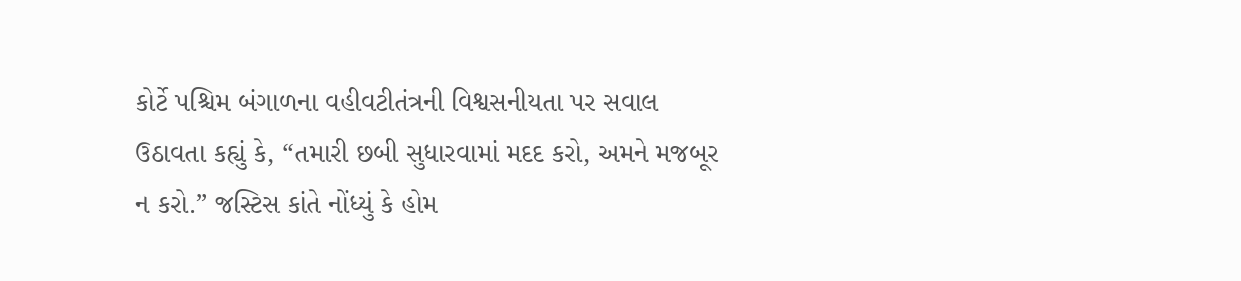કોર્ટે પશ્ચિમ બંગાળના વહીવટીતંત્રની વિશ્વસનીયતા પર સવાલ ઉઠાવતા કહ્યું કે, “તમારી છબી સુધારવામાં મદદ કરો, અમને મજબૂર ન કરો.” જસ્ટિસ કાંતે નોંધ્યું કે હોમ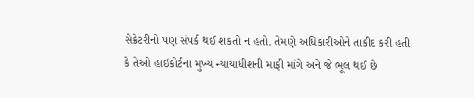સેક્રેટરીનો પણ સંપર્ક થઈ શકતો ન હતો. તેમણે અધિકારીઓને તાકીદ કરી હતી કે તેઓ હાઇકોર્ટના મુખ્ય ન્યાયાધીશની માફી માંગે અને જે ભૂલ થઈ છે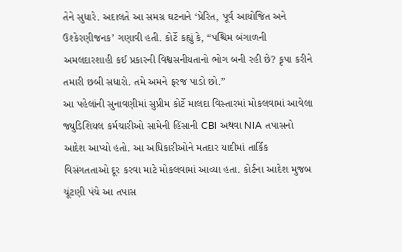તેને સુધારે. અદાલતે આ સમગ્ર ઘટનાને ‘પ્રેરિત, પૂર્વ આયોજિત અને ઉશ્કેરણીજનક’ ગણાવી હતી. કોર્ટે કહ્યું કે, “પશ્ચિમ બંગાળની અમલદારશાહી કઈ પ્રકારની વિશ્વસનીયતાનો ભોગ બની રહી છે? કૃપા કરીને તમારી છબી સધારો. તમે અમને ફરજ પાડો છો.”
આ પહેલાંની સુનાવણીમાં સુપ્રીમ કોર્ટે માલદા વિસ્તારમાં મોકલવામાં આવેલા જ્યુડિશિયલ કર્મચારીઓ સામેની હિંસાની CBI અથવા NIA તપાસનો આદેશ આપ્યો હતો. આ અધિકારીઓને મતદાર યાદીમાં તાર્કિક વિસંગતતાઓ દૂર કરવા માટે મોકલવામાં આવ્યા હતા. કોર્ટના આદેશ મુજબ ચૂંટણી પંચે આ તપાસ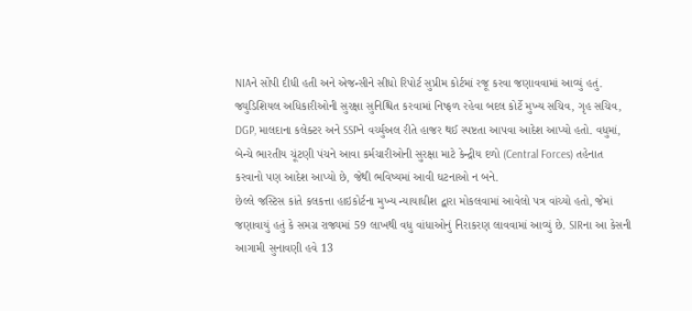NIAને સોંપી દીધી હતી અને એજન્સીને સીધો રિપોર્ટ સુપ્રીમ કોર્ટમાં રજૂ કરવા જણાવવામાં આવ્યું હતું.
જ્યુડિશિયલ અધિકારીઓની સુરક્ષા સુનિશ્ચિત કરવામાં નિષ્ફળ રહેવા બદલ કોર્ટે મુખ્ય સચિવ, ગૃહ સચિવ, DGP, માલદાના કલેક્ટર અને SSPને વર્ચ્યુઅલ રીતે હાજર થઈ સ્પષ્ટતા આપવા આદેશ આપ્યો હતો. વધુમાં, બેન્ચે ભારતીય ચૂંટણી પંચને આવા કર્મચારીઓની સુરક્ષા માટે કેન્દ્રીય દળો (Central Forces) તહેનાત કરવાનો પણ આદેશ આપ્યો છે, જેથી ભવિષ્યમાં આવી ઘટનાઓ ન બને.
છેલ્લે જસ્ટિસ કાંતે કલકત્તા હાઇકોર્ટના મુખ્ય ન્યાયાધીશ દ્વારા મોકલવામાં આવેલો પત્ર વાંચ્યો હતો, જેમાં જણાવાયું હતું કે સમગ્ર રાજ્યમાં 59 લાખથી વધુ વાંધાઓનું નિરાકરણ લાવવામાં આવ્યું છે. SIRના આ કેસની આગામી સુનાવણી હવે 13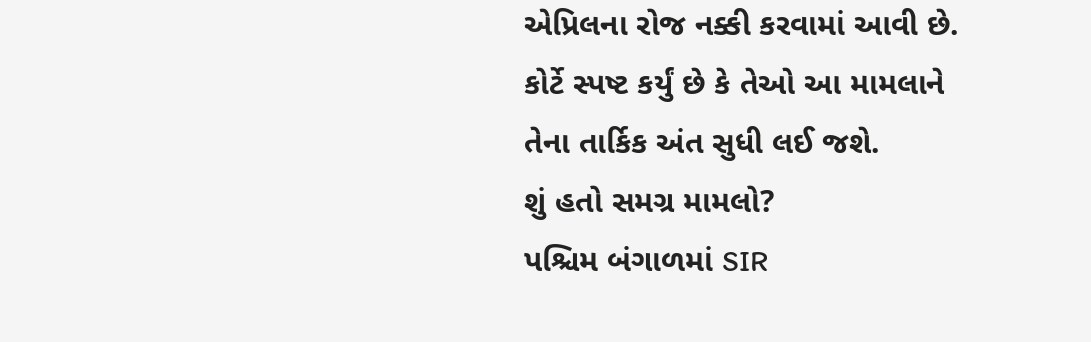એપ્રિલના રોજ નક્કી કરવામાં આવી છે. કોર્ટે સ્પષ્ટ કર્યું છે કે તેઓ આ મામલાને તેના તાર્કિક અંત સુધી લઈ જશે.
શું હતો સમગ્ર મામલો?
પશ્ચિમ બંગાળમાં SIR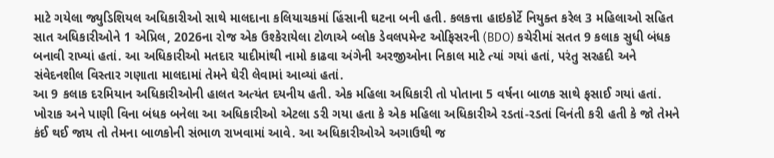માટે ગયેલા જ્યુડિશિયલ અધિકારીઓ સાથે માલદાના કલિયાચકમાં હિંસાની ઘટના બની હતી. કલકત્તા હાઇકોર્ટે નિયુક્ત કરેલ 3 મહિલાઓ સહિત સાત અધિકારીઓને 1 એપ્રિલ, 2026ના રોજ એક ઉશ્કેરાયેલા ટોળાએ બ્લોક ડેવલપમેન્ટ ઓફિસરની (BDO) કચેરીમાં સતત 9 કલાક સુધી બંધક બનાવી રાખ્યાં હતાં. આ અધિકારીઓ મતદાર યાદીમાંથી નામો કાઢવા અંગેની અરજીઓના નિકાલ માટે ત્યાં ગયાં હતાં, પરંતુ સરહદી અને સંવેદનશીલ વિસ્તાર ગણાતા માલદામાં તેમને ઘેરી લેવામાં આવ્યાં હતાં.
આ 9 કલાક દરમિયાન અધિકારીઓની હાલત અત્યંત દયનીય હતી. એક મહિલા અધિકારી તો પોતાના 5 વર્ષના બાળક સાથે ફસાઈ ગયાં હતાં. ખોરાક અને પાણી વિના બંધક બનેલા આ અધિકારીઓ એટલા ડરી ગયા હતા કે એક મહિલા અધિકારીએ રડતાં-રડતાં વિનંતી કરી હતી કે જો તેમને કંઈ થઈ જાય તો તેમના બાળકોની સંભાળ રાખવામાં આવે. આ અધિકારીઓએ અગાઉથી જ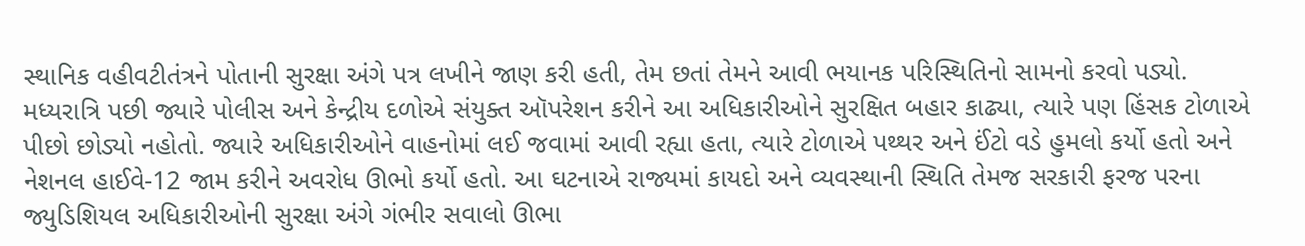સ્થાનિક વહીવટીતંત્રને પોતાની સુરક્ષા અંગે પત્ર લખીને જાણ કરી હતી, તેમ છતાં તેમને આવી ભયાનક પરિસ્થિતિનો સામનો કરવો પડ્યો.
મધ્યરાત્રિ પછી જ્યારે પોલીસ અને કેન્દ્રીય દળોએ સંયુક્ત ઑપરેશન કરીને આ અધિકારીઓને સુરક્ષિત બહાર કાઢ્યા, ત્યારે પણ હિંસક ટોળાએ પીછો છોડ્યો નહોતો. જ્યારે અધિકારીઓને વાહનોમાં લઈ જવામાં આવી રહ્યા હતા, ત્યારે ટોળાએ પથ્થર અને ઈંટો વડે હુમલો કર્યો હતો અને નેશનલ હાઈવે-12 જામ કરીને અવરોધ ઊભો કર્યો હતો. આ ઘટનાએ રાજ્યમાં કાયદો અને વ્યવસ્થાની સ્થિતિ તેમજ સરકારી ફરજ પરના જ્યુડિશિયલ અધિકારીઓની સુરક્ષા અંગે ગંભીર સવાલો ઊભા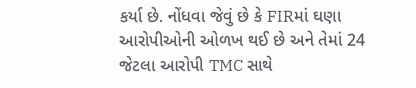કર્યા છે. નોંધવા જેવું છે કે FIRમાં ઘણા આરોપીઓની ઓળખ થઈ છે અને તેમાં 24 જેટલા આરોપી TMC સાથે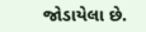જોડાયેલા છે.